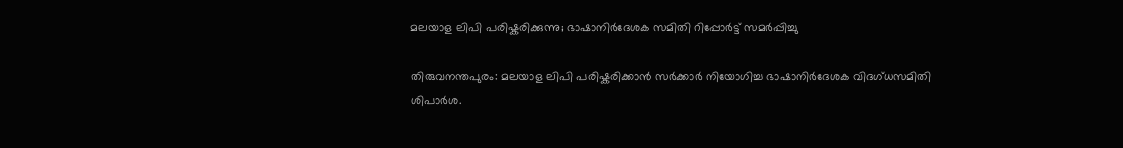മലയാള ലിപി പരിഷ്കരിക്കുന്നു; ഭാഷാനിർദേശക സമിതി റിപ്പോർട്ട് സമർപ്പിച്ചു

തിരുവനന്തപുരം: മലയാള ലിപി പരിഷ്കരിക്കാൻ സർക്കാർ നിയോഗിച്ച ഭാഷാനിർദേശക വിദഗ്ധസമിതി ശിപാർശ.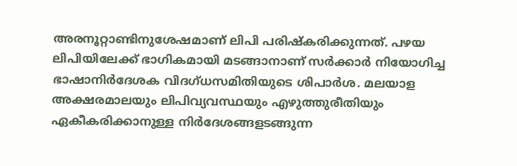അരനൂറ്റാണ്ടിനുശേഷമാണ് ലിപി പരിഷ്‌കരിക്കുന്നത്. പഴയ ലിപിയിലേക്ക്‌ ഭാഗികമായി മടങ്ങാനാണ് സർക്കാർ നിയോഗിച്ച ഭാഷാനിർദേശക വിദഗ്ധസമിതിയുടെ ശിപാർശ. മലയാള അക്ഷരമാലയും ലിപിവ്യവസ്ഥയും എഴുത്തുരീതിയും ഏകീകരിക്കാനുള്ള നിർദേശങ്ങളടങ്ങുന്ന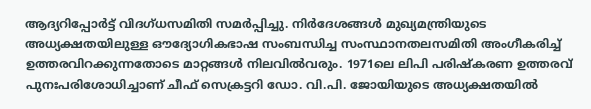ആദ്യറിപ്പോർട്ട് വിദഗ്ധസമിതി സമർപ്പിച്ചു. നിർദേശങ്ങൾ മുഖ്യമന്ത്രിയുടെ അധ്യക്ഷതയിലുള്ള ഔദ്യോഗികഭാഷ സംബന്ധിച്ച സംസ്ഥാനതലസമിതി അംഗീകരിച്ച് ഉത്തരവിറക്കുന്നതോടെ മാറ്റങ്ങൾ നിലവിൽവരും. 1971ലെ ലിപി പരിഷ്‌കരണ ഉത്തരവ് പുനഃപരിശോധിച്ചാണ് ചീഫ് സെക്രട്ടറി ഡോ. വി.പി. ജോയിയുടെ അധ്യക്ഷതയിൽ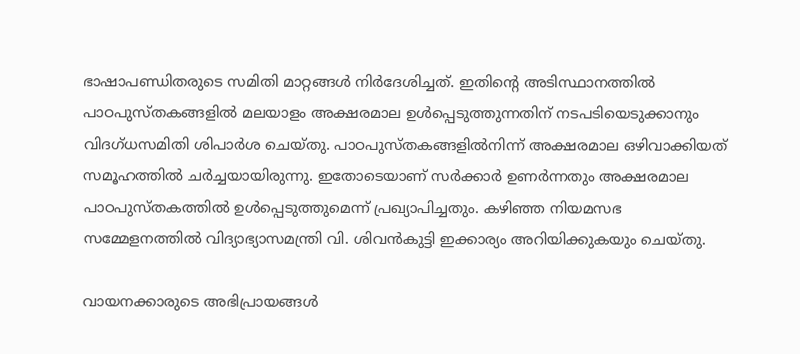ഭാഷാപണ്ഡിതരുടെ സമിതി മാറ്റങ്ങൾ നിർദേശിച്ചത്. ഇതിന്‍റെ അടിസ്ഥാനത്തിൽ പാഠപുസ്തകങ്ങളിൽ മലയാളം അക്ഷരമാല ഉൾപ്പെടുത്തുന്നതിന് നടപടിയെടുക്കാനും വിദഗ്ധസമിതി ശിപാർശ ചെയ്തു. പാഠപുസ്തകങ്ങളിൽനിന്ന് അക്ഷരമാല ഒഴിവാക്കിയത് സമൂഹത്തിൽ ചർച്ചയായിരുന്നു. ഇതോടെയാണ് സർക്കാർ ഉണർന്നതും അക്ഷരമാല പാഠപുസ്തകത്തിൽ ഉൾപ്പെടുത്തുമെന്ന് പ്രഖ്യാപിച്ചതും. കഴിഞ്ഞ നിയമസഭ സമ്മേളനത്തിൽ വിദ്യാഭ്യാസമന്ത്രി വി. ശിവൻകുട്ടി ഇക്കാര്യം അറിയിക്കുകയും ചെയ്തു.

വായനക്കാരുടെ അഭിപ്രായങ്ങള്‍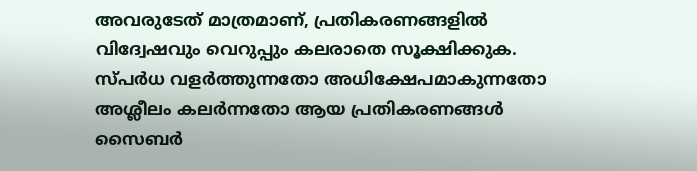അവരുടേത് മാത്രമാണ്, പ്രതികരണങ്ങളിൽ വിദ്വേഷവും വെറുപ്പും കലരാതെ സൂക്ഷിക്കുക. സ്പർധ വളർത്തുന്നതോ അധിക്ഷേപമാകുന്നതോ അശ്ലീലം കലർന്നതോ ആയ പ്രതികരണങ്ങൾ സൈബർ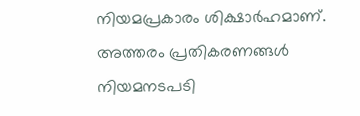നിയമപ്രകാരം ശിക്ഷാർഹമാണ്. അത്തരം പ്രതികരണങ്ങൾ നിയമനടപടി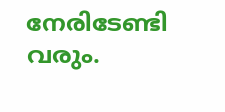നേരിടേണ്ടി വരും.